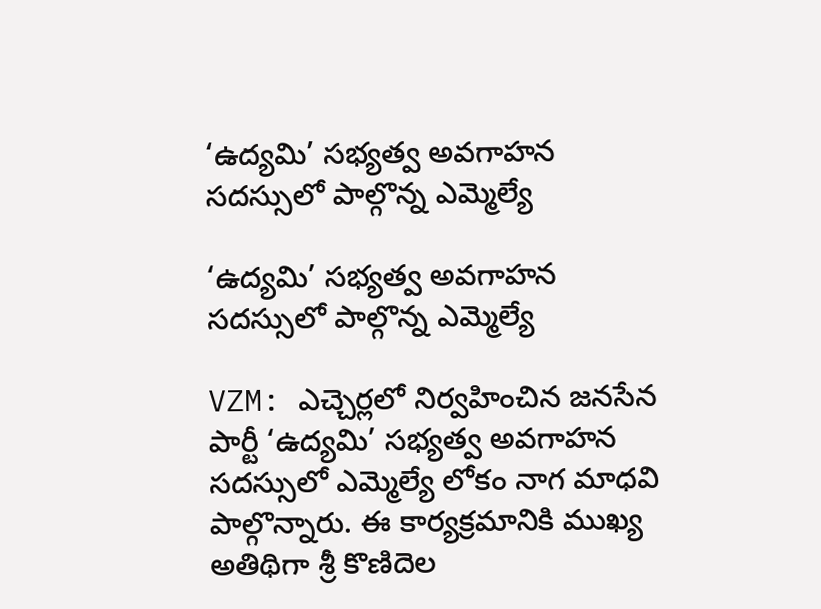‘ఉద్యమి’ సభ్యత్వ అవగాహన సదస్సులో పాల్గొన్న ఎమ్మెల్యే

‘ఉద్యమి’ సభ్యత్వ అవగాహన సదస్సులో పాల్గొన్న ఎమ్మెల్యే

VZM: ఎచ్చెర్లలో నిర్వహించిన జనసేన పార్టీ ‘ఉద్యమి’ సభ్యత్వ అవగాహన సదస్సులో ఎమ్మెల్యే లోకం నాగ మాధవి పాల్గొన్నారు. ఈ కార్యక్రమానికి ముఖ్య అతిథిగా శ్రీ కొణిదెల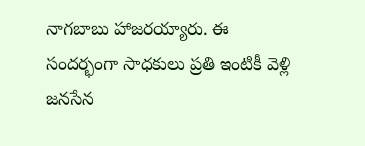నాగబాబు హాజరయ్యారు. ఈ సందర్భంగా సాధకులు ప్రతి ఇంటికీ వెళ్లి జనసేన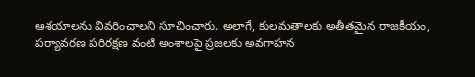ఆశయాలను వివరించాలని సూచించారు. అలాగే, కులమతాలకు అతీతమైన రాజకీయం, పర్యావరణ పరిరక్షణ వంటి అంశాలపై ప్రజలకు అవగాహన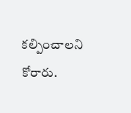కల్పించాలని కోరారు.